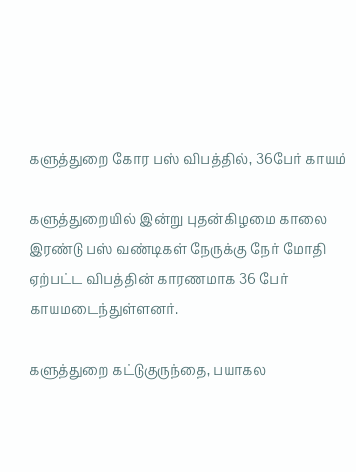களுத்துறை கோர பஸ் விபத்தில், 36பேர் காயம்

களுத்துறையில் இன்று புதன்கிழமை காலை இரண்டு பஸ் வண்டிகள் நேருக்கு நேர் மோதி ஏற்பட்ட விபத்தின் காரணமாக 36 பேர் காயமடைந்துள்ளனர்.

களுத்துறை கட்டுகுருந்தை, பயாகல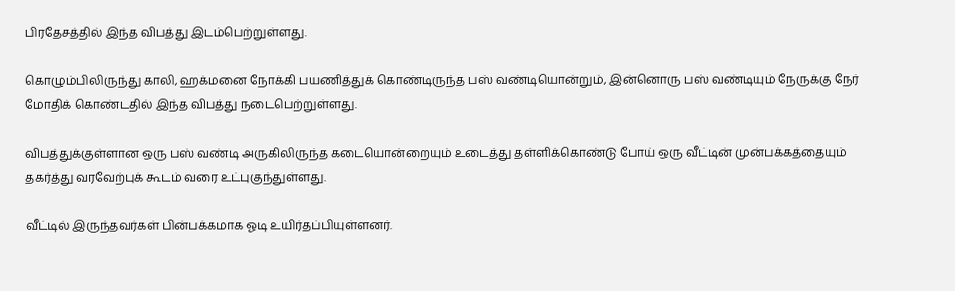பிரதேசத்தில் இந்த விபத்து இடம்பெற்றுள்ளது.

கொழும்பிலிருந்து காலி, ஹக்மனை நோக்கி பயணித்துக் கொண்டிருந்த பஸ் வண்டியொன்றும், இன்னொரு பஸ் வண்டியும் நேருக்கு நேர் மோதிக் கொண்டதில் இந்த விபத்து நடைபெற்றுள்ளது.

விபத்துக்குள்ளான ஒரு பஸ் வண்டி அருகிலிருந்த கடையொன்றையும் உடைத்து தள்ளிக்கொண்டு போய் ஒரு வீட்டின் முன்பக்கத்தையும் தகர்த்து வரவேற்புக் கூடம் வரை உட்புகுந்துள்ளது.

வீட்டில் இருந்தவர்கள் பின்பக்கமாக ஓடி உயிர்தப்பியுள்ளனர்.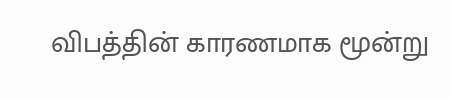விபத்தின் காரணமாக மூன்று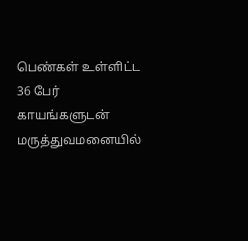பெண்கள் உள்ளிட்ட 36 பேர் காயங்களுடன் மருத்துவமனையில்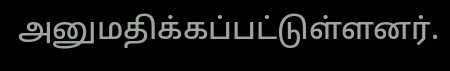அனுமதிக்கப்பட்டுள்ளனர்.